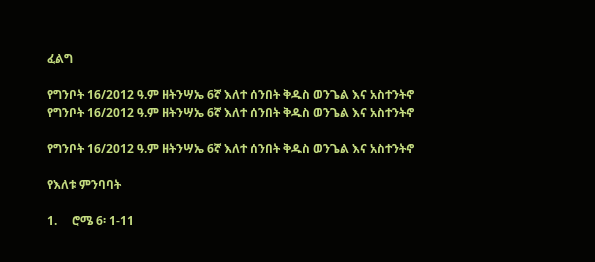ፈልግ

የግንቦት 16/2012 ዓ.ም ዘትንሣኤ 6ኛ እለተ ሰንበት ቅዱስ ወንጌል እና አስተንትኖ የግንቦት 16/2012 ዓ.ም ዘትንሣኤ 6ኛ እለተ ሰንበት ቅዱስ ወንጌል እና አስተንትኖ

የግንቦት 16/2012 ዓ.ም ዘትንሣኤ 6ኛ እለተ ሰንበት ቅዱስ ወንጌል እና አስተንትኖ

የእለቱ ምንባባት

1.     ሮሜ 6፡ 1-11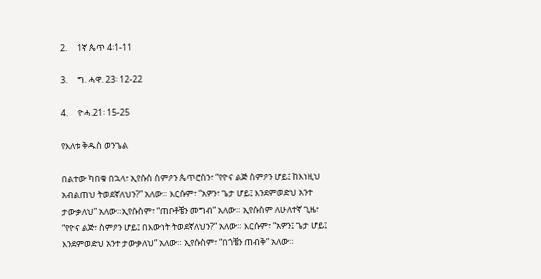2.     1ኛ ጴጥ 4፡1-11

3.     ግ. ሓዋ. 23፡ 12-22

4.     ዮሓ.21፡ 15-25

የእለቱ ቅዱስ ወንጌል

በልተው ካበቁ በኋላ፣ ኢየሱስ ስምዖን ጴጥሮስን፣ “የዮና ልጅ ስምዖን ሆይ፤ ከእነዚህ አብልጠህ ትወደኛለህን?” አለው። እርሱም፣ “አዎን፣ ጌታ ሆይ፤ እንደምወድህ አንተ ታውቃለህ” አለው።ኢየሱስም፣ “ጠቦቶቼን መግብ” አለው። ኢየሱስም ለሁለተኛ ጊዜ፣ “የዮና ልጅ፣ ስምዖን ሆይ፤ በእውነት ትወደኛለህን?” አለው። እርሱም፣ “አዎን፤ ጌታ ሆይ፤ እንደምወድህ አንተ ታውቃለህ” አለው። ኢየሱስም፣ “በጎቼን ጠብቅ” አለው።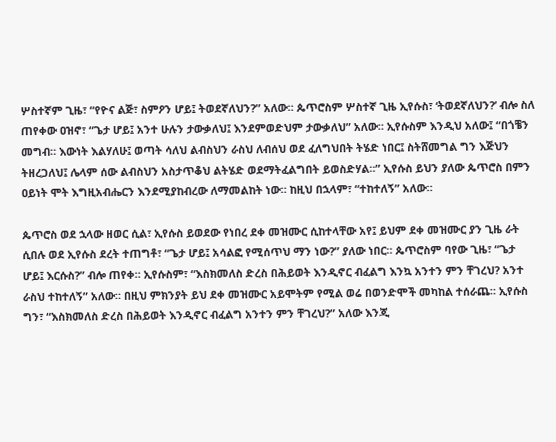ሦስተኛም ጊዜ፣ “የዮና ልጅ፣ ስምዖን ሆይ፤ ትወደኛለህን?” አለው። ጴጥሮስም ሦስተኛ ጊዜ ኢየሱስ፣ ‘ትወደኛለህን?’ ብሎ ስለ ጠየቀው ዐዝኖ፣ “ጌታ ሆይ፤ አንተ ሁሉን ታውቃለህ፤ እንደምወድህም ታውቃለህ” አለው። ኢየሱስም እንዲህ አለው፤ “በጎቼን መግብ። እውነት እልሃለሁ፤ ወጣት ሳለህ ልብስህን ራስህ ለብሰህ ወደ ፈለግህበት ትሄድ ነበር፤ ስትሸመግል ግን እጅህን ትዘረጋለህ፤ ሌላም ሰው ልብስህን አስታጥቆህ ልትሄድ ወደማትፈልግበት ይወስድሃል።” ኢየሱስ ይህን ያለው ጴጥሮስ በምን ዐይነት ሞት እግዚአብሔርን እንደሚያከብረው ለማመልከት ነው። ከዚህ በኋላም፣ “ተከተለኝ” አለው።

ጴጥሮስ ወደ ኋላው ዘወር ሲል፣ ኢየሱስ ይወደው የነበረ ደቀ መዝሙር ሲከተላቸው አየ፤ ይህም ደቀ መዝሙር ያን ጊዜ ራት ሲበሉ ወደ ኢየሱስ ደረት ተጠግቶ፣ “ጌታ ሆይ፤ አሳልፎ የሚሰጥህ ማን ነው?” ያለው ነበር። ጴጥሮስም ባየው ጊዜ፣ “ጌታ ሆይ፤ እርሱስ?” ብሎ ጠየቀ። ኢየሱስም፣ “እስክመለስ ድረስ በሕይወት እንዲኖር ብፈልግ እንኳ አንተን ምን ቸገረህ? አንተ ራስህ ተከተለኝ” አለው። በዚህ ምክንያት ይህ ደቀ መዝሙር አይሞትም የሚል ወሬ በወንድሞች መካከል ተሰራጨ። ኢየሱስ ግን፣ “እስክመለስ ድረስ በሕይወት እንዲኖር ብፈልግ አንተን ምን ቸገረህ?” አለው እንጂ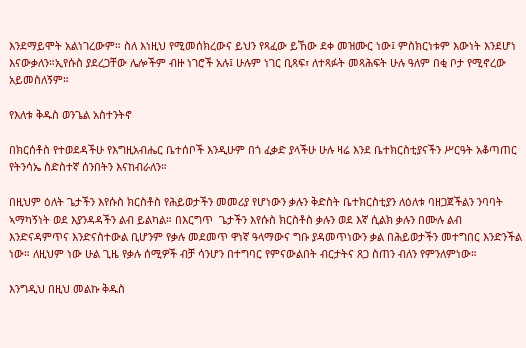እንደማይሞት አልነገረውም። ስለ እነዚህ የሚመሰክረውና ይህን የጻፈው ይኸው ደቀ መዝሙር ነው፤ ምስክርነቱም እውነት እንደሆነ እናውቃለን።ኢየሱስ ያደረጋቸው ሌሎችም ብዙ ነገሮች አሉ፤ ሁሉም ነገር ቢጻፍ፣ ለተጻፉት መጻሕፍት ሁሉ ዓለም በቂ ቦታ የሚኖረው አይመስለኝም።

የእለቱ ቅዱስ ወንጌል አስተንትኖ

በክርሰቶስ የተወደዳችሁ የእግዚአብሔር ቤተሰቦች እንዲሁም በጎ ፈቃድ ያላችሁ ሁሉ ዛሬ እንደ ቤተክርስቲያናችን ሥርዓት አቆጣጠር የትንሳኤ ስድስተኛ ሰንበትን እናከብራለን።

በዚህም ዕለት ጌታችን እየሱስ ክርስቶስ የሕይወታችን መመሪያ የሆነውን ቃሉን ቅድስት ቤተክርስቲያን ለዕለቱ ባዘጋጀችልን ንባባት ኣማካኝነት ወደ እያንዳዳችን ልብ ይልካል። በእርግጥ  ጌታችን እየሱስ ክርስቶስ ቃሉን ወደ እኛ ሲልክ ቃሉን በሙሉ ልብ እንድናዳምጥና እንድናስተውል ቢሆንም የቃሉ መደመጥ ዋነኛ ዓላማውና ግቡ ያዳመጥነውን ቃል በሕይወታችን መተግበር እንድንችል ነው። ለዚህም ነው ሁል ጊዜ የቃሉ ሰሚዎች ብቻ ሳንሆን በተግባር የምናውልበት ብርታትና ጸጋ ስጠን ብለን የምንለምነው።

እንግዲህ በዚህ መልኩ ቅዱስ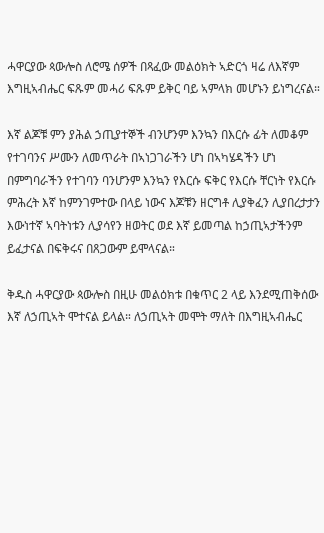ሓዋርያው ጳውሎስ ለሮሜ ሰዎች በጻፈው መልዕክት ኣድርጎ ዛሬ ለእኛም እግዚኣብሔር ፍጹም መሓሪ ፍጹም ይቅር ባይ ኣምላክ መሆኑን ይነግረናል።

እኛ ልጆቹ ምን ያሕል ኃጢያተኞች ብንሆንም እንኳን በእርሱ ፊት ለመቆም የተገባንና ሥሙን ለመጥራት በኣነጋገራችን ሆነ በኣካሄዳችን ሆነ በምግባራችን የተገባን ባንሆንም እንኳን የእርሱ ፍቅር የእርሱ ቸርነት የእርሱ ምሕረት እኛ ከምንገምተው በላይ ነውና እጆቹን ዘርግቶ ሊያቅፈን ሊያበረታታን እውነተኛ ኣባትነቱን ሊያሳየን ዘወትር ወደ እኛ ይመጣል ከኃጢኣታችንም ይፈታናል በፍቅሩና በጸጋውም ይሞላናል።

ቅዱስ ሓዋርያው ጳውሎስ በዚሁ መልዕክቱ በቁጥር 2 ላይ እንደሚጠቅሰው እኛ ለኃጢኣት ሞተናል ይላል። ለኃጢኣት መሞት ማለት በእግዚኣብሔር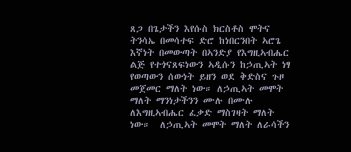ጸጋ በጌታችን እየሱስ ክርስቶስ ሞትና ትንሳኤ በመሳተፍ ድሮ ከነበርንበት ኣሮጌ እኛነት በመውጣት በኣንድያ የእግዚኣብሔር ልጅ የተጎናጸፍነውን ኣዲሱን ከኃጢኣት ነፃ የወጣውን ሰውነት ይዘን ወደ ቅድስና ጉዞ መጀመር ማለት ነው። ለኃጢኣት መሞት ማለት ማንነታችንን ሙሉ በሙሉ ለእግዚኣብሔር ፈቃድ ማስገዛት ማለት ነው።  ለኃጢኣት መሞት ማለት ለራሳችን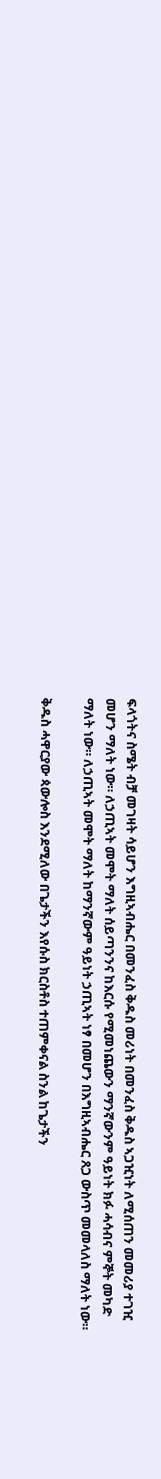ፍላጎትና ስሜት ብቻ መገዛት ሳይሆን እግዚኣብሔር በመንፈስ ቅዱስ መሪነት በመንፈስ ቅዱስ ኣጋዢነት ለሚሰጠን መመሪያ ተገዢ መሆን ማለት ነው። ለኃጢኣት መሞት ማለት ሰይጣንንና ከእርሱ የሚመነጨውን ማንኛውንም ዓይነት ክፉ ሓሳብና ምኞት መካድ ማለት ነው። ለኃጢኣት መሞት ማለት ከማንኛውም ዓይነት ኃጢኣት ነፃ በመሆን በእግዚኣብሔር ጸጋ ውስጥ መመላለስ ማለት ነው።

ቅዱስ ሓዋርያው ጳውሎስ እንደሚለው በጌታችን እየሱስ ክርስቶስ ተጠምቀናል ስንል ከጌታችን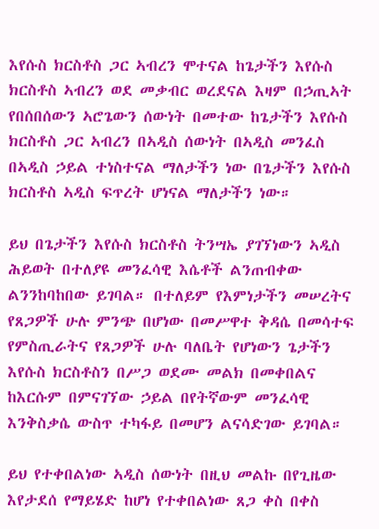እየሱስ ክርስቶስ ጋር ኣብረን ሞተናል ከጌታችን እየሱስ ክርስቶስ ኣብረን ወደ መቃብር ወረደናል እዛም በኃጢኣት የበሰበሰውን ኣሮጌውን ሰውነት በመተው ከጌታችን እየሱስ ክርስቶስ ጋር ኣብረን በኣዲስ ሰውነት በኣዲስ መንፈስ በኣዲስ ኃይል ተነስተናል ማለታችን ነው በጌታችን እየሱስ ክርስቶስ ኣዲስ ፍጥረት ሆነናል ማለታችን ነው።

ይህ በጌታችን እየሱስ ክርስቶስ ትንሣኤ ያገኘነውን ኣዲስ ሕይወት በተለያዩ መንፈሳዊ እሴቶች ልንጠብቀው ልንንከባከበው ይገባል። በተለይም የእምነታችን መሠረትና የጸጋዎች ሁሉ ምንጭ በሆነው በመሥዋተ ቅዳሴ በመሳተፍ የምስጢራትና የጸጋዎች ሁሉ ባለቤት የሆነውን ጌታችን እየሱስ ክርስቶስን በሥጋ ወደሙ መልክ በመቀበልና ከእርሱም በምናገኘው ኃይል በየትኛውም መንፈሳዊ እንቅስቃሴ ውስጥ ተካፋይ በመሆን ልናሳድገው ይገባል።

ይህ የተቀበልነው ኣዲስ ሰውነት በዚህ መልኩ በየጊዜው እየታደሰ የማይሄድ ከሆነ የተቀበልነው ጸጋ ቀስ በቀስ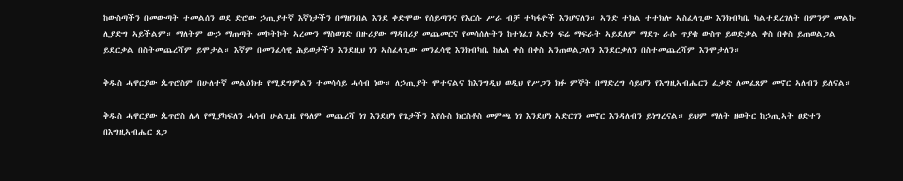ከውስጣችን በመውጣት ተመልሰን ወደ ድሮው ኃጢያተኛ እኛነታችን በማዘንበል እንደ ቀድሞው የሰይጣንና የእርሱ ሥራ ብቻ ተካፋዮች እንሆናለን። ኣንድ ተክል ተተክሎ ኣስፈላጊው እንክብካቤ ካልተደረገለት በምንም መልኩ ሊያድግ ኣይችልም። ማለትም ውኃ ማጠጣት መኮትኮት ኣረሙን ማስወገድ በዙሪያው ማዳበሪያ መጨመርና የመሳሰሉትን ከተነፈገ ኣድጎ ፍሬ ማፍራት ኣይደለም ማደጉ ራሱ ጥያቄ ውስጥ ይወድቃል ቀስ በቀስ ይጠወልጋል ይደርቃል በስትመጨረሻም ይሞታል። እኛም በመንፈሳዊ ሕይወታችን እንደዚህ ነን ኣስፈላጊው መንፈሳዊ እንክብካቤ ከሌለ ቀስ በቀስ አንጠወልጋለን እንደርቃለን በስተመጨረሻም እንሞታለን።

ቅዱስ ሓዋርያው ጴጥሮስም በሁለተኛ መልዕክቱ የሚደግምልን ተመሳሳይ ሓሳብ ነው። ለኃጢያት ሞተናልና ከእንግዲህ ወዲህ የሥጋን ክፉ ምኞት በማድረግ ሳይሆን የእግዚኣብሔርን ፈቃድ ለመፈጸም መኖር ኣለብን ይለናል።

ቅዱስ ሓዋርያው ጴጥሮስ ሌላ የሚያካፍለን ሓሳብ ሁልጊዜ የዓለም መጨረሻ ነገ እንደሆነ የጌታችን እየሱስ ክርስቶስ መምጫ ነገ እንደሆነ ኣድርገን መኖር እንዳለብን ይነግረናል። ይህም ማለት ዘወትር ከኃጢኣት ፀድተን በእግዚኣብሔር ጸጋ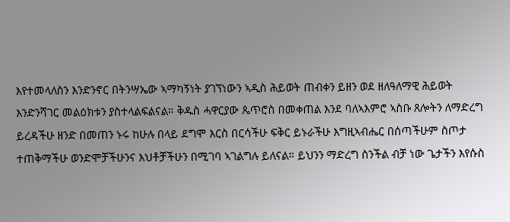እየተመላለስን እንድንኖር በትንሣኤው ኣማካኝነት ያገኘነውን ኣዲስ ሕይወት ጠብቀን ይዘን ወደ ዘለዓለማዊ ሕይወት እንድንሻገር መልዕክቱን ያስተላልፍልናል። ቅዱስ ሓዋርያው ጴጥሮስ በመቀጠል እንደ ባለኣእምሮ ኣስቡ ጸሎትን ለማድረግ ይረዳችሁ ዘንድ በመጠን ኑሩ ከሁሉ በላይ ደግሞ እርስ በርሳችሁ ፍቅር ይኑራችሁ እግዚኣብሔር በሰጣችሁም ስጦታ ተጠቅማችሁ ወንድሞቻችሁንና እህቶቻችሁን በሚገባ ኣገልግሉ ይለናል። ይህንን ማድረግ ስንችል ብቻ ነው ጌታችን እየሱስ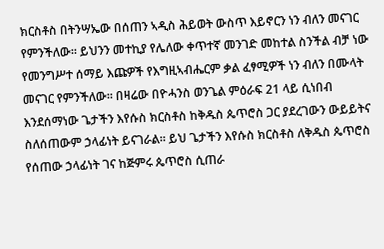ክርስቶስ በትንሣኤው በሰጠን ኣዲስ ሕይወት ውስጥ እይኖርን ነን ብለን መናገር የምንችለው። ይህንን መተኪያ የሌለው ቀጥተኛ መንገድ መከተል ስንችል ብቻ ነው የመንግሥተ ሰማይ እጩዎች የእግዚኣብሔርም ቃል ፈፃሚዎች ነን ብለን በሙላት መናገር የምንችለው። በዛሬው በዮሓንስ ወንጌል ምዕራፍ 21 ላይ ሲነበብ እንደሰማነው ጌታችን እየሱስ ክርስቶስ ከቅዱስ ጴጥሮስ ጋር ያደረገውን ውይይትና ስለሰጠውም ኃላፊነት ይናገራል። ይህ ጌታችን እየሱስ ክርስቶስ ለቅዱስ ጴጥሮስ የሰጠው ኃላፊነት ገና ከጅምሩ ጴጥሮስ ሲጠራ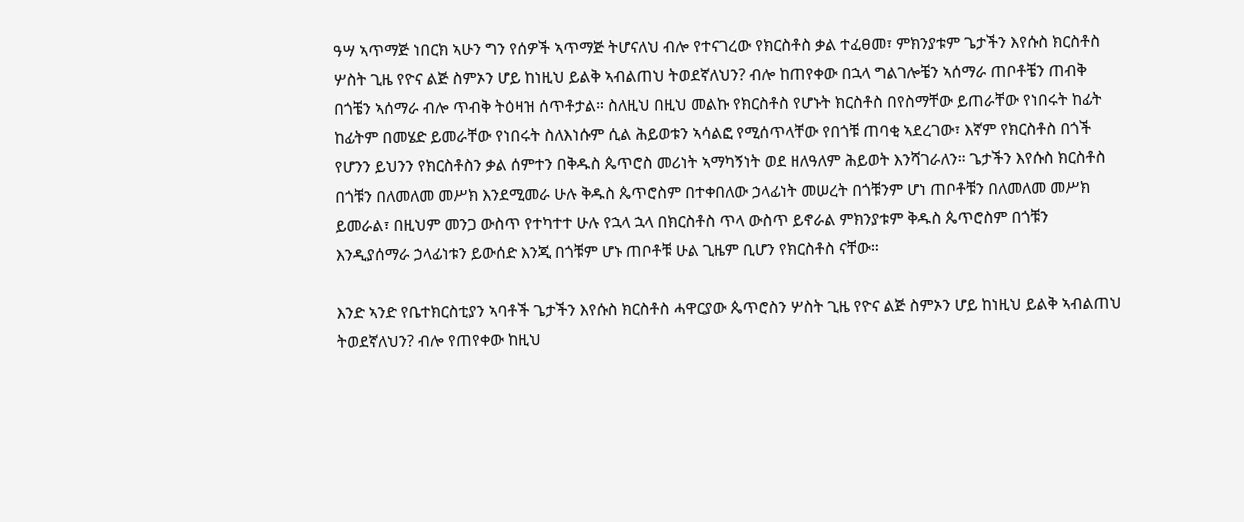ዓሣ ኣጥማጅ ነበርክ ኣሁን ግን የሰዎች ኣጥማጅ ትሆናለህ ብሎ የተናገረው የክርስቶስ ቃል ተፈፀመ፣ ምክንያቱም ጌታችን እየሱስ ክርስቶስ ሦስት ጊዜ የዮና ልጅ ስምኦን ሆይ ከነዚህ ይልቅ ኣብልጠህ ትወደኛለህን? ብሎ ከጠየቀው በኋላ ግልገሎቼን ኣሰማራ ጠቦቶቼን ጠብቅ በጎቼን ኣሰማራ ብሎ ጥብቅ ትዕዛዝ ሰጥቶታል። ስለዚህ በዚህ መልኩ የክርስቶስ የሆኑት ክርስቶስ በየስማቸው ይጠራቸው የነበሩት ከፊት ከፊትም በመሄድ ይመራቸው የነበሩት ስለእነሱም ሲል ሕይወቱን ኣሳልፎ የሚሰጥላቸው የበጎቹ ጠባቂ ኣደረገው፣ እኛም የክርስቶስ በጎች የሆንን ይህንን የክርስቶስን ቃል ሰምተን በቅዱስ ጴጥሮስ መሪነት ኣማካኝነት ወደ ዘለዓለም ሕይወት እንሻገራለን። ጌታችን እየሱስ ክርስቶስ በጎቹን በለመለመ መሥክ እንደሚመራ ሁሉ ቅዱስ ጴጥሮስም በተቀበለው ኃላፊነት መሠረት በጎቹንም ሆነ ጠቦቶቹን በለመለመ መሥክ ይመራል፣ በዚህም መንጋ ውስጥ የተካተተ ሁሉ የኋላ ኋላ በክርስቶስ ጥላ ውስጥ ይኖራል ምክንያቱም ቅዱስ ጴጥሮስም በጎቹን እንዲያሰማራ ኃላፊነቱን ይውሰድ እንጂ በጎቹም ሆኑ ጠቦቶቹ ሁል ጊዜም ቢሆን የክርስቶስ ናቸው።

እንድ ኣንድ የቤተክርስቲያን ኣባቶች ጌታችን እየሱስ ክርስቶስ ሓዋርያው ጴጥሮስን ሦስት ጊዜ የዮና ልጅ ስምኦን ሆይ ከነዚህ ይልቅ ኣብልጠህ ትወደኛለህን? ብሎ የጠየቀው ከዚህ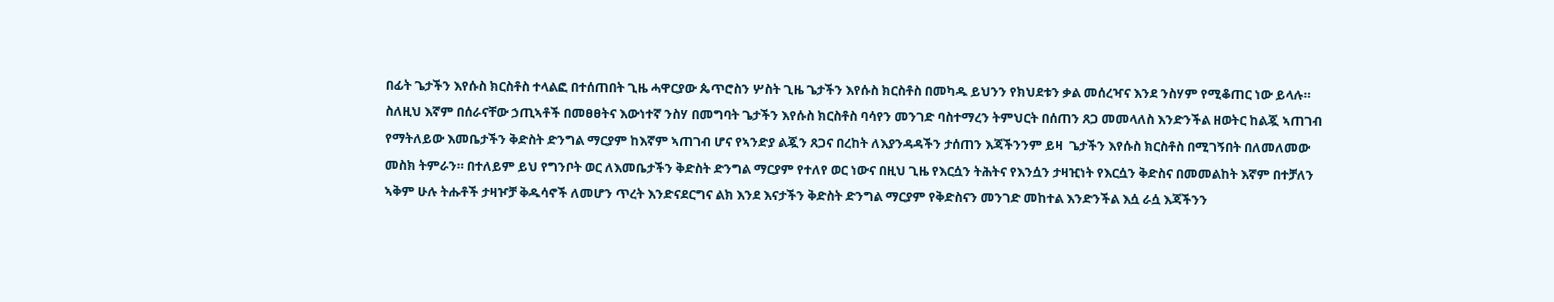በፊት ጌታችን እየሱስ ክርስቶስ ተላልፎ በተሰጠበት ጊዜ ሓዋርያው ጴጥሮስን ሦስት ጊዜ ጌታችን እየሱስ ክርስቶስ በመካዱ ይህንን የክህደቱን ቃል መሰረዣና እንደ ንስሃም የሚቆጠር ነው ይላሉ። ስለዚህ እኛም በሰራናቸው ኃጢኣቶች በመፀፀትና እውነተኛ ንስሃ በመግባት ጌታችን እየሱስ ክርስቶስ ባሳየን መንገድ ባስተማረን ትምህርት በሰጠን ጸጋ መመላለስ እንድንችል ዘወትር ከልጇ ኣጠገብ የማትለይው እመቤታችን ቅድስት ድንግል ማርያም ከእኛም ኣጠገብ ሆና የኣንድያ ልጇን ጸጋና በረከት ለእያንዳዳችን ታሰጠን እጃችንንም ይዛ  ጌታችን እየሱስ ክርስቶስ በሚገኝበት በለመለመው መስክ ትምራን። በተለይም ይህ የግንቦት ወር ለእመቤታችን ቅድስት ድንግል ማርያም የተለየ ወር ነውና በዚህ ጊዜ የእርሷን ትሕትና የእንሷን ታዛዢነት የእርሷን ቅድስና በመመልከት እኛም በተቻለን ኣቅም ሁሉ ትሑቶች ታዛዦቻ ቅዱሳኖች ለመሆን ጥረት እንድናደርግና ልክ እንደ እናታችን ቅድስት ድንግል ማርያም የቅድስናን መንገድ መከተል እንድንችል እሷ ራሷ እጃችንን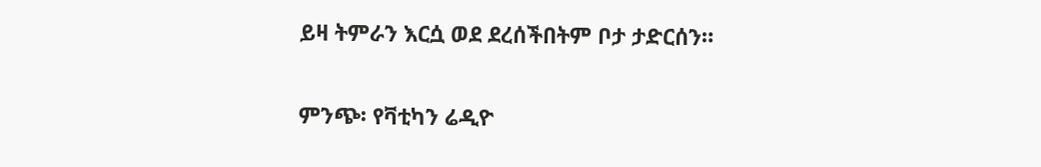ይዛ ትምራን እርሷ ወደ ደረሰችበትም ቦታ ታድርሰን።

ምንጭ፡ የቫቲካን ሬዲዮ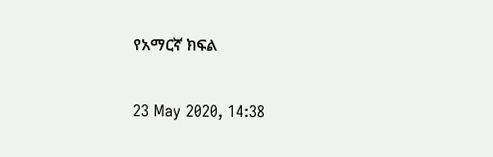የአማርኛ ክፍል

23 May 2020, 14:38